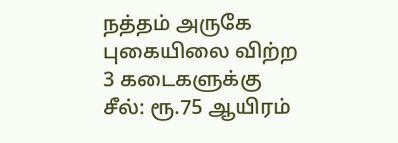நத்தம் அருகே புகையிலை விற்ற 3 கடைகளுக்கு சீல்: ரூ.75 ஆயிரம்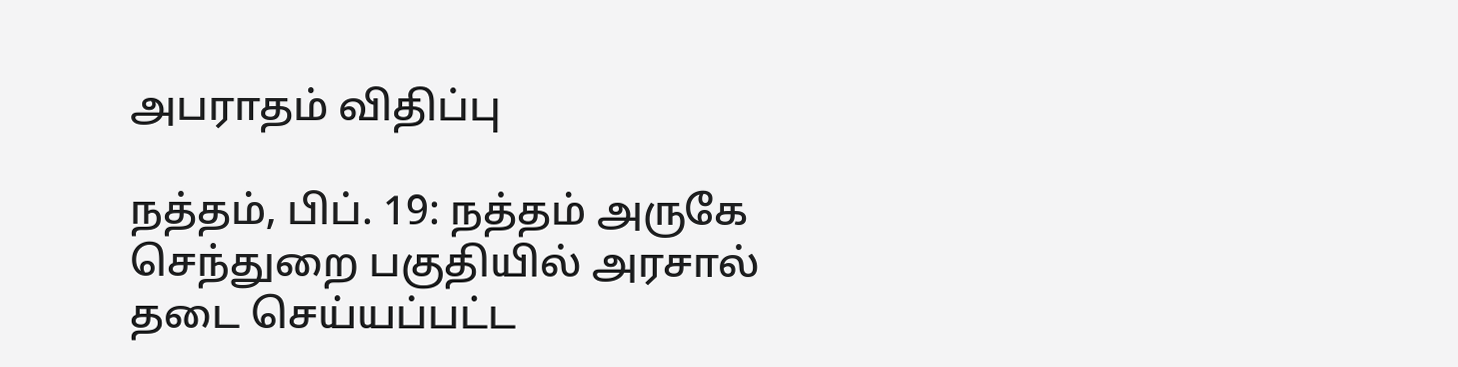அபராதம் விதிப்பு

நத்தம், பிப். 19: நத்தம் அருகே செந்துறை பகுதியில் அரசால் தடை செய்யப்பட்ட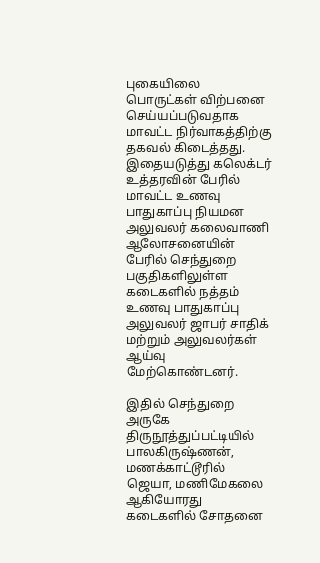புகையிலை பொருட்கள் விற்பனை செய்யப்படுவதாக மாவட்ட நிர்வாகத்திற்கு தகவல் கிடைத்தது. இதையடுத்து கலெக்டர் உத்தரவின் பேரில் மாவட்ட உணவு பாதுகாப்பு நியமன அலுவலர் கலைவாணி ஆலோசனையின் பேரில் செந்துறை பகுதிகளிலுள்ள கடைகளில் நத்தம் உணவு பாதுகாப்பு அலுவலர் ஜாபர் சாதிக் மற்றும் அலுவலர்கள் ஆய்வு மேற்கொண்டனர்.

இதில் செந்துறை அருகே திருநூத்துப்பட்டியில் பாலகிருஷ்ணன், மணக்காட்டூரில் ஜெயா, மணிமேகலை ஆகியோரது கடைகளில் சோதனை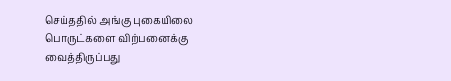செய்ததில் அங்கு புகையிலை பொருட்களை விற்பனைக்கு வைத்திருப்பது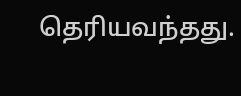தெரியவந்தது.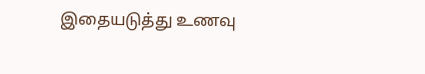இதையடுத்து உணவு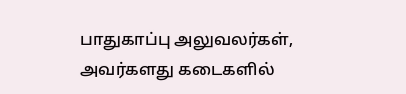பாதுகாப்பு அலுவலர்கள், அவர்களது கடைகளில்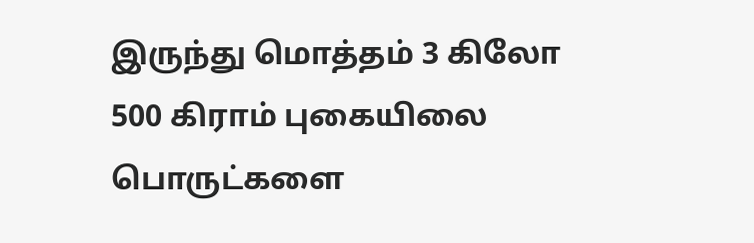இருந்து மொத்தம் 3 கிலோ 500 கிராம் புகையிலை பொருட்களை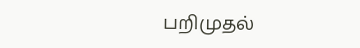பறிமுதல்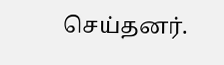செய்தனர்.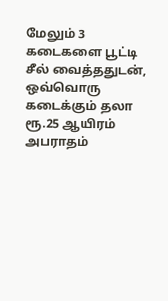மேலும் 3 கடைகளை பூட்டி சீல் வைத்ததுடன், ஒவ்வொரு கடைக்கும் தலா ரூ.25 ஆயிரம் அபராதம்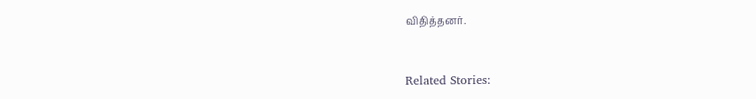விதித்தனர்.



Related Stories: